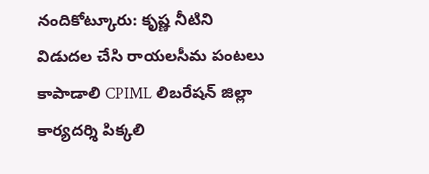నందికోట్కూరు: కృష్ణ నీటిని విడుదల చేసి రాయలసీమ పంటలు కాపాడాలి CPIML లిబరేషన్ జిల్లా కార్యదర్శి పిక్కలి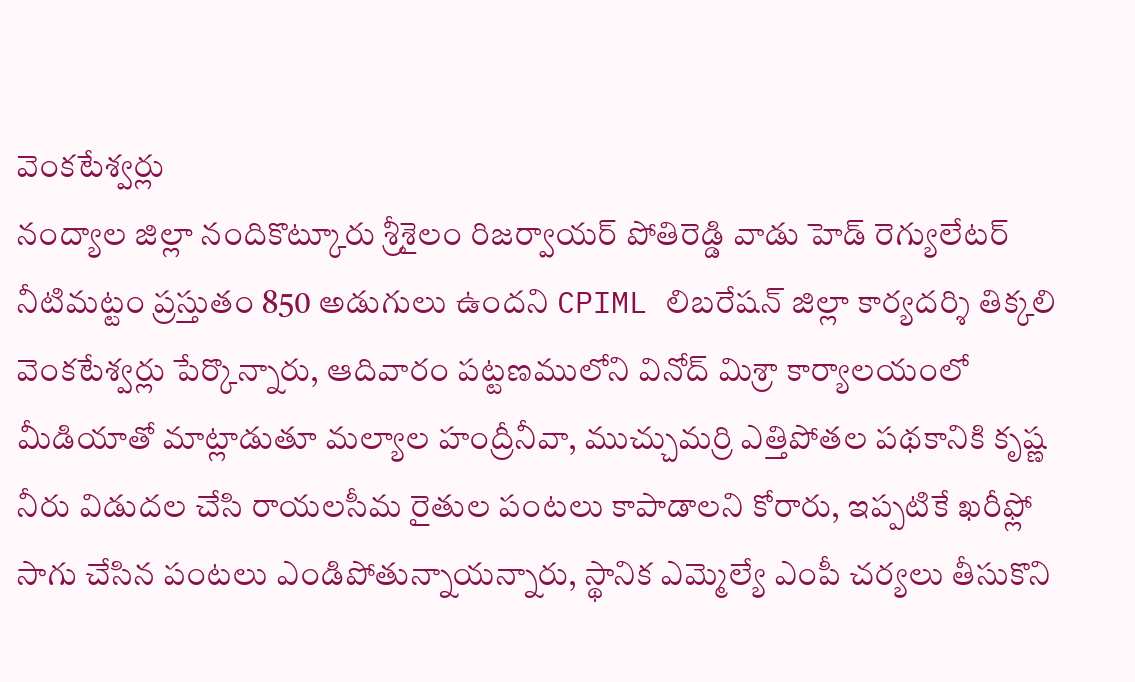వెంకటేశ్వర్లు
నంద్యాల జిల్లా నందికొట్కూరు శ్రీశైలం రిజర్వాయర్ పోతిరెడ్డి వాడు హెడ్ రెగ్యులేటర్ నీటిమట్టం ప్రస్తుతం 850 అడుగులు ఉందని CPIML లిబరేషన్ జిల్లా కార్యదర్శి తిక్కలి వెంకటేశ్వర్లు పేర్కొన్నారు, ఆదివారం పట్టణములోని వినోద్ మిశ్రా కార్యాలయంలో మీడియాతో మాట్లాడుతూ మల్యాల హంద్రీనీవా, ముచ్చుమర్రి ఎత్తిపోతల పథకానికి కృష్ణ నీరు విడుదల చేసి రాయలసీమ రైతుల పంటలు కాపాడాలని కోరారు, ఇప్పటికే ఖరీఫ్లో సాగు చేసిన పంటలు ఎండిపోతున్నాయన్నారు, స్థానిక ఎమ్మెల్యే ఎంపీ చర్యలు తీసుకొని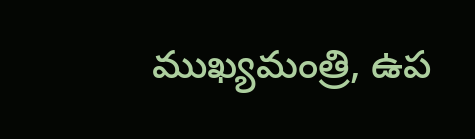ముఖ్యమంత్రి, ఉప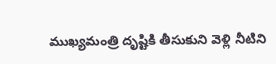ముఖ్యమంత్రి దృష్టికి తీసుకుని వెళ్లి నీటిని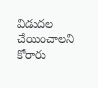విడుదల చేయించాలని కోరారు